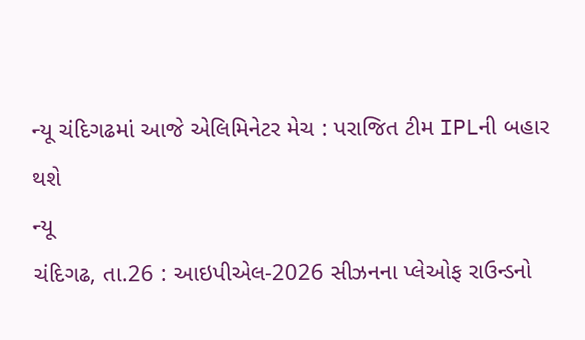ન્યૂ ચંદિગઢમાં આજે એલિમિનેટર મેચ : પરાજિત ટીમ IPLની બહાર થશે
ન્યૂ
ચંદિગઢ, તા.26 : આઇપીએલ-2026 સીઝનના પ્લેઓફ રાઉન્ડનો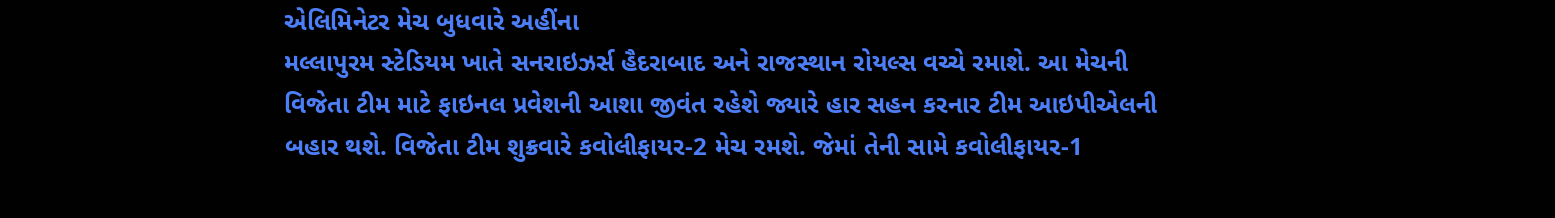એલિમિનેટર મેચ બુધવારે અહીંના
મલ્લાપુરમ સ્ટેડિયમ ખાતે સનરાઇઝર્સ હૈદરાબાદ અને રાજસ્થાન રોયલ્સ વચ્ચે રમાશે. આ મેચની
વિજેતા ટીમ માટે ફાઇનલ પ્રવેશની આશા જીવંત રહેશે જ્યારે હાર સહન કરનાર ટીમ આઇપીએલની
બહાર થશે. વિજેતા ટીમ શુક્રવારે કવોલીફાયર-2 મેચ રમશે. જેમાં તેની સામે કવોલીફાયર-1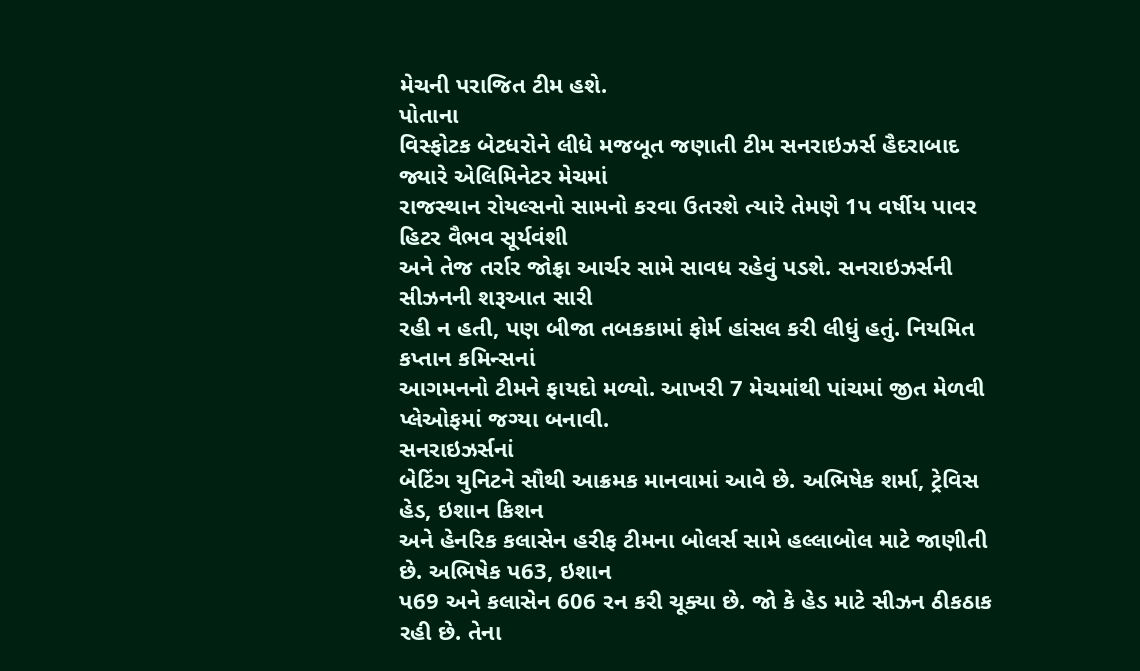મેચની પરાજિત ટીમ હશે.
પોતાના
વિસ્ફોટક બેટધરોને લીધે મજબૂત જણાતી ટીમ સનરાઇઝર્સ હૈદરાબાદ જ્યારે એલિમિનેટર મેચમાં
રાજસ્થાન રોયલ્સનો સામનો કરવા ઉતરશે ત્યારે તેમણે 1પ વર્ષીય પાવર હિટર વૈભવ સૂર્યવંશી
અને તેજ તર્રાર જોફ્રા આર્ચર સામે સાવધ રહેવું પડશે. સનરાઇઝર્સની સીઝનની શરૂઆત સારી
રહી ન હતી, પણ બીજા તબકકામાં ફોર્મ હાંસલ કરી લીધું હતું. નિયમિત કપ્તાન કમિન્સનાં
આગમનનો ટીમને ફાયદો મળ્યો. આખરી 7 મેચમાંથી પાંચમાં જીત મેળવી પ્લેઓફમાં જગ્યા બનાવી.
સનરાઇઝર્સનાં
બેટિંગ યુનિટને સૌથી આક્રમક માનવામાં આવે છે. અભિષેક શર્મા, ટ્રેવિસ હેડ, ઇશાન કિશન
અને હેનરિક કલાસેન હરીફ ટીમના બોલર્સ સામે હલ્લાબોલ માટે જાણીતી છે. અભિષેક પ63, ઇશાન
પ69 અને કલાસેન 606 રન કરી ચૂક્યા છે. જો કે હેડ માટે સીઝન ઠીકઠાક રહી છે. તેના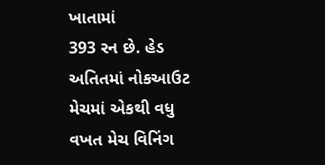ખાતામાં
393 રન છે. હેડ અતિતમાં નોકઆઉટ મેચમાં એકથી વધુ વખત મેચ વિનિંગ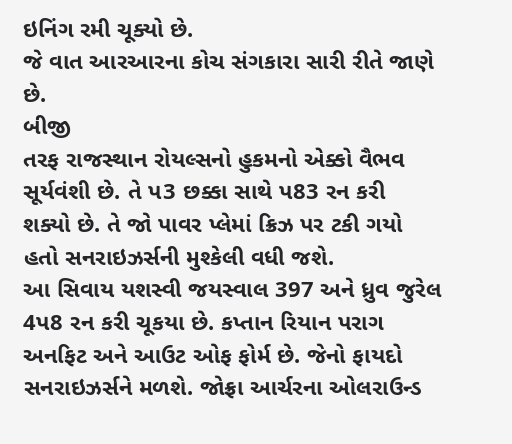ઇનિંગ રમી ચૂક્યો છે.
જે વાત આરઆરના કોચ સંગકારા સારી રીતે જાણે છે.
બીજી
તરફ રાજસ્થાન રોયલ્સનો હુકમનો એક્કો વૈભવ સૂર્યવંશી છે. તે પ3 છક્કા સાથે પ83 રન કરી
શક્યો છે. તે જો પાવર પ્લેમાં ક્રિઝ પર ટકી ગયો હતો સનરાઇઝર્સની મુશ્કેલી વધી જશે.
આ સિવાય યશસ્વી જયસ્વાલ 397 અને ધ્રુવ જુરેલ 4પ8 રન કરી ચૂકયા છે. કપ્તાન રિયાન પરાગ
અનફિટ અને આઉટ ઓફ ફોર્મ છે. જેનો ફાયદો સનરાઇઝર્સને મળશે. જોફ્રા આર્ચરના ઓલરાઉન્ડ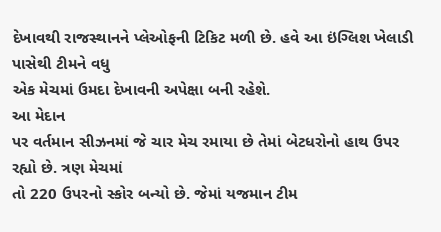દેખાવથી રાજસ્થાનને પ્લેઓફની ટિકિટ મળી છે. હવે આ ઇંગ્લિશ ખેલાડી પાસેથી ટીમને વધુ
એક મેચમાં ઉમદા દેખાવની અપેક્ષા બની રહેશે.
આ મેદાન
પર વર્તમાન સીઝનમાં જે ચાર મેચ રમાયા છે તેમાં બેટધરોનો હાથ ઉપર રહ્યો છે. ત્રણ મેચમાં
તો 220 ઉપરનો સ્કોર બન્યો છે. જેમાં યજમાન ટીમ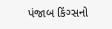પંજાબ કિંગ્સનો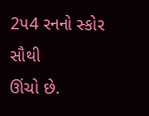2પ4 રનનો સ્કોર સૌથી
ઊંચો છે.